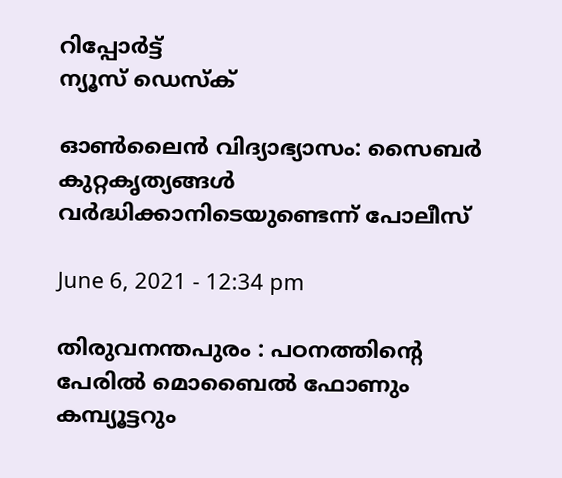റിപ്പോര്‍ട്ട്
ന്യൂസ് ഡെസ്ക്

ഓണ്‍ലൈന്‍ വിദ്യാഭ്യാസം: സൈബര്‍ കുറ്റകൃത്യങ്ങള്‍ വര്‍ദ്ധിക്കാനിടെയുണ്ടെന്ന്‌ പോലീസ്‌

June 6, 2021 - 12:34 pm

തിരുവനന്തപുരം : പഠനത്തിന്റെ പേരില്‍ മൊബൈല്‍ ഫോണും കമ്പ്യൂട്ടറും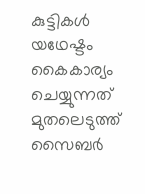കുട്ടികള്‍ യഥേഷ്ടം കൈകാര്യം ചെയ്യുന്നത്‌ മുതലെടുത്ത്‌ സൈബര്‍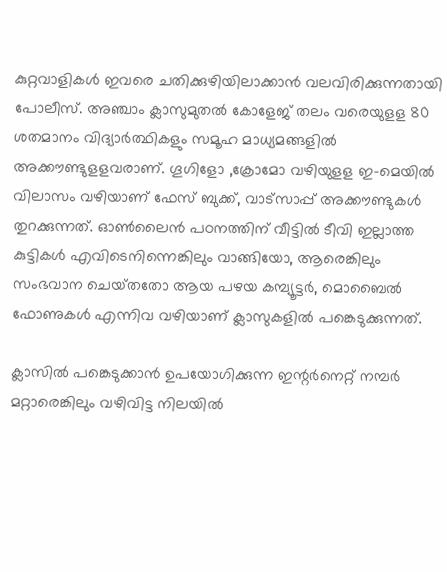കുറ്റവാളികള്‍ ഇവരെ ചതിക്കുഴിയിലാക്കാന്‍ വലവിരിക്കുന്നതായി പോലീസ്‌. അഞ്ചാം ക്ലാസുമുതല്‍ കോളേജ്‌ തലം വരെയുളള 80 ശതമാനം വിദ്യാര്‍ത്ഥികളും സമൂഹ മാധ്യമങ്ങളില്‍ അക്കൗണ്ടുളളവരാണ്‌. ഗൂഗിളോ ,ക്രോമോ വഴിയുളള ഇ-മെയില്‍ വിലാസം വഴിയാണ്‌ ഫേസ്‌ ബുക്ക്‌, വാട്‌സാപ്പ്‌ അക്കൗണ്ടുകള്‍ തുറക്കുന്നത്‌. ഓണ്‍ലൈന്‍ പഠനത്തിന്‌ വീട്ടില്‍ ടീവി ഇല്ലാത്ത കുട്ടികള്‍ എവിടെനിന്നെങ്കിലും വാങ്ങിയോ, ആരെങ്കിലും സംഭവാന ചെയ്‌തതോ ആയ പഴയ കമ്പ്യൂട്ടര്‍, മൊബൈല്‍ ഫോണുകള്‍ എന്നിവ വഴിയാണ്‌ ക്ലാസുകളില്‍ പങ്കെടുക്കുന്നത്‌.

ക്ലാസില്‍ പങ്കെടുക്കാന്‍ ഉപയോഗിക്കുന്ന ഇന്റര്‍നെറ്റ്‌ നമ്പര്‍ മറ്റാരെങ്കിലും വഴിവിട്ട നിലയില്‍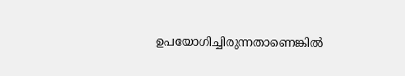ഉപയോഗിച്ചിരുന്നതാണെങ്കില്‍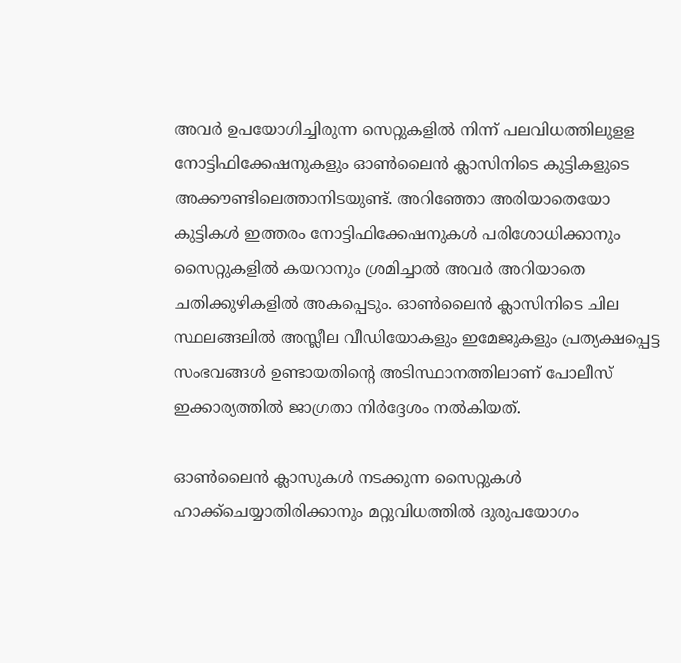അവര്‍ ഉപയോഗിച്ചിരുന്ന സെറ്റുകളില്‍ നിന്ന്‌ പലവിധത്തിലുളള നോട്ടിഫിക്കേഷനുകളും ഓണ്‍ലൈന്‍ ക്ലാസിനിടെ കുട്ടികളുടെ അക്കൗണ്ടിലെത്താനിടയുണ്ട്‌. അറിഞ്ഞോ അരിയാതെയോ കുട്ടികള്‍ ഇത്തരം നോട്ടിഫിക്കേഷനുകള്‍ പരിശോധിക്കാനും സൈറ്റുകളില്‍ കയറാനും ശ്രമിച്ചാല്‍ അവര്‍ അറിയാതെ ചതിക്കുഴികളില്‍ അകപ്പെടും. ഓണ്‍ലൈന്‍ ക്ലാസിനിടെ ചില സ്ഥലങ്ങലില്‍ അസ്ലീല വീഡിയോകളും ഇമേജുകളും പ്രത്യക്ഷപ്പെട്ട സംഭവങ്ങള്‍ ഉണ്ടായതിന്റെ അടിസ്ഥാനത്തിലാണ്‌ പോലീസ്‌ ഇക്കാര്യത്തില്‍ ജാഗ്രതാ നിര്‍ദ്ദേശം നല്‍കിയത്‌.

ഓണ്‍ലൈന്‍ ക്ലാസുകള്‍ നടക്കുന്ന സൈറ്റുകള്‍ ഹാക്ക്‌ചെയ്യാതിരിക്കാനും മറ്റുവിധത്തില്‍ ദുരുപയോഗം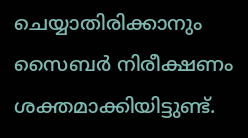ചെയ്യാതിരിക്കാനും സൈബര്‍ നിരീക്ഷണം ശക്തമാക്കിയിട്ടുണ്ട്‌.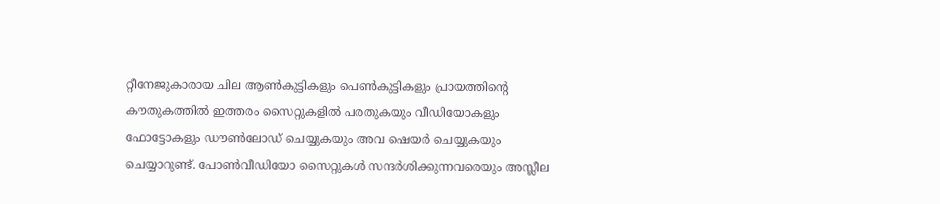റ്റീനേജുകാരായ ചില ആണ്‍കുട്ടികളും പെണ്‍കുട്ടികളും പ്രായത്തിന്‍റെ കൗതുകത്തില്‍ ഇത്തരം സൈറ്റുകളില്‍ പരതുകയും വീഡിയോകളും ഫോട്ടോകളും ഡൗണ്‍ലോഡ്‌ ചെയ്യുകയും അവ ഷെയര്‍ ചെയ്യുകയും ചെയ്യാറുണ്ട്‌. പോണ്‍വീഡിയോ സൈറ്റുകള്‍ സന്ദര്‍ശിക്കുന്നവരെയും അസ്ലീല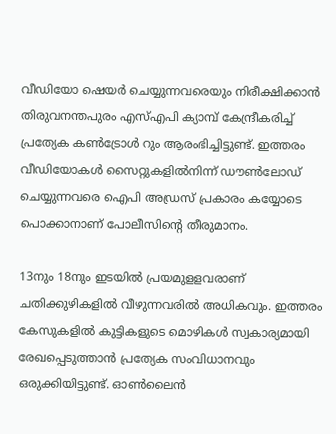വീഡിയോ ഷെയര്‍ ചെയ്യുന്നവരെയും നിരീക്ഷിക്കാന്‍ തിരുവനന്തപുരം എസ്‌എപി ക്യാമ്പ്‌ കേന്ദ്രീകരിച്ച്‌ പ്രത്യേക കണ്‍ട്രോള്‍ റും ആരംഭിച്ചിട്ടുണ്ട്‌. ഇത്തരം വീഡിയോകള്‍ സൈറ്റുകളില്‍നിന്ന്‌ ഡൗണ്‍ലോഡ്‌ ചെയ്യുന്നവരെ ഐപി അഡ്രസ്‌ പ്രകാരം കയ്യോടെ പൊക്കാനാണ്‌ പോലീസിന്റെ തീരുമാനം.

13നും 18നും ഇടയില്‍ പ്രയമുളളവരാണ്‌ ചതിക്കുഴികളില്‍ വീഴുന്നവരില്‍ അധികവും. ഇത്തരം കേസുകളില്‍ കുട്ടികളുടെ മൊഴികള്‍ സ്വകാര്യമായി രേഖപ്പെടുത്താന്‍ പ്രത്യേക സംവിധാനവും ഒരുക്കിയിട്ടുണ്ട്‌. ഓണ്‍ലൈന്‍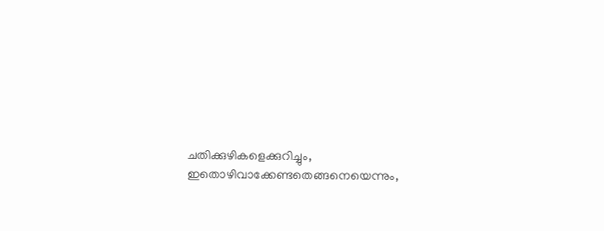ചതിക്കുഴികളെക്കുറിച്ചും, ഇതൊഴിവാക്കേണ്ടതെങ്ങനെയെന്നും,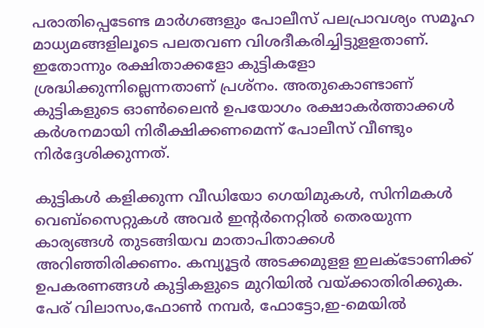പരാതിപ്പെടേണ്ട മാര്‍ഗങ്ങളും പോലീസ്‌ പലപ്രാവശ്യം സമൂഹ മാധ്യമങ്ങളിലൂടെ പലതവണ വിശദീകരിച്ചിട്ടുളളതാണ്‌. ഇതോന്നും രക്ഷിതാക്കളോ കുട്ടികളോ ശ്രദ്ധിക്കുന്നില്ലെന്നതാണ്‌ പ്രശ്‌നം. അതുകൊണ്ടാണ്‌ കുട്ടികളുടെ ഓണ്‍ലൈന്‍ ഉപയോഗം രക്ഷാകര്‍ത്താക്കള്‍ കര്‍ശനമായി നിരീക്ഷിക്കണമെന്ന്‌ പോലീസ്‌ വീണ്ടും നിര്‍ദ്ദേശിക്കുന്നത്‌.

കുട്ടികള്‍ കളിക്കുന്ന വീഡിയോ ഗെയിമുകള്‍, സിനിമകള്‍ വെബ്‌സൈറ്റുകള്‍ അവര്‍ ഇന്റര്‍നെറ്റില്‍ തെരയുന്ന കാര്യങ്ങള്‍ തുടങ്ങിയവ മാതാപിതാക്കള്‍ അറിഞ്ഞിരിക്കണം. കമ്പ്യൂട്ടര്‍ അടക്കമുളള ഇലക്ടോണിക്ക്‌ ഉപകരണങ്ങള്‍ കുട്ടികളുടെ മുറിയില്‍ വയ്‌ക്കാതിരിക്കുക. പേര്‌ വിലാസം,ഫോണ്‍ നമ്പര്‍, ഫോട്ടോ,ഇ-മെയില്‍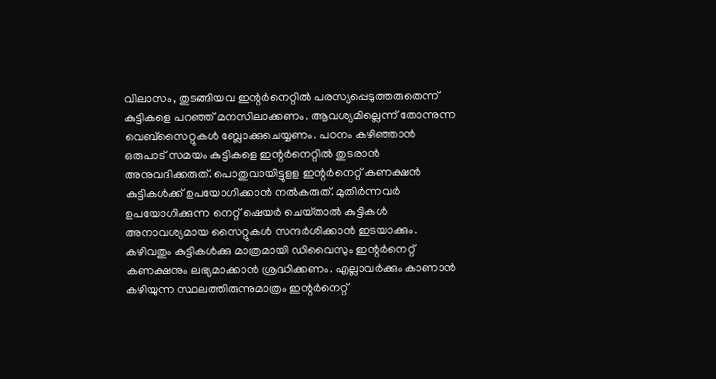വിലാസം, തുടങ്ങിയവ ഇന്റര്‍നെറ്റില്‍ പരസ്യപ്പെടുത്തരുതെന്ന്‌ കുട്ടികളെ പറഞ്ഞ്‌ മനസിലാക്കണം. ആവശ്യമില്ലെന്ന്‌ തോന്നുന്ന വെബ്‌സൈറ്റുകള്‍ ബ്ലോക്കുചെയ്യണം. പഠനം കഴിഞ്ഞാന്‍ ഒരുപാട്‌ സമയം കുട്ടികളെ ഇന്റര്‍നെറ്റില്‍ തുടരാന്‍ അനുവദിക്കരുത്‌. പൊതുവായിട്ടുളള ഇന്റര്‍നെറ്റ് കണക്ഷന്‍ കുട്ടികള്‍ക്ക്‌ ഉപയോഗിക്കാന്‍ നല്‍കരുത്‌. മുതിര്‍ന്നവര്‍ ഉപയോഗിക്കുന്ന നെറ്റ് ഷെയര്‍ ചെയ്‌താല്‍ കുട്ടികള്‍ അനാവശ്യമായ സൈറ്റുകള്‍ സന്ദര്‍ശിക്കാന്‍ ഇടയാക്കും. കഴിവതും കുട്ടികള്‍ക്കു മാത്രമായി ഡിവൈസും ഇന്റര്‍നെറ്റ്‌ കണക്ഷനും ലഭ്യമാക്കാന്‍ ശ്രദ്ധിക്കണം. എല്ലാവര്‍ക്കും കാണാന്‍ കഴിയുന്ന സ്ഥലത്തിരുന്നുമാത്രം ഇന്റര്‍നെറ്റ്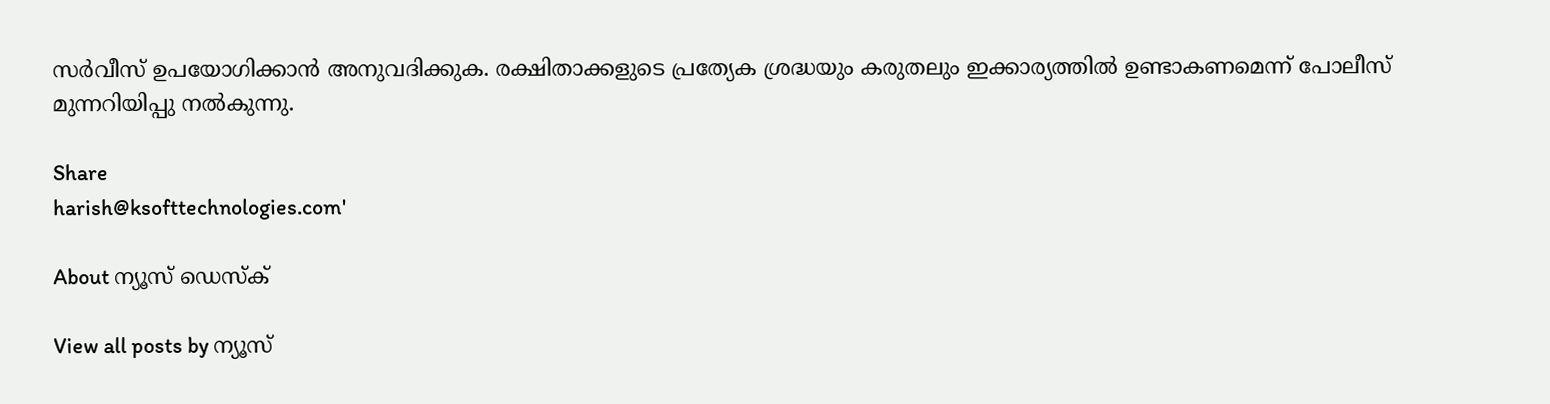സര്‍വീസ്‌ ഉപയോഗിക്കാന്‍ അനുവദിക്കുക. രക്ഷിതാക്കളുടെ പ്രത്യേക ശ്രദ്ധയും കരുതലും ഇക്കാര്യത്തില്‍ ഉണ്ടാകണമെന്ന്‌ പോലീസ്‌ മുന്നറിയിപ്പു നല്‍കുന്നു.

Share
harish@ksofttechnologies.com'

About ന്യൂസ് ഡെസ്ക്

View all posts by ന്യൂസ്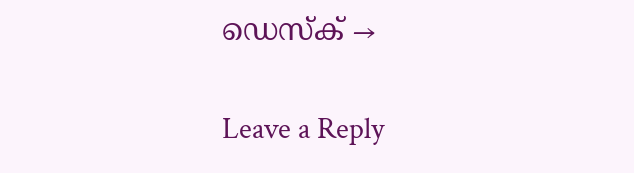ഡെസ്ക് →

Leave a Reply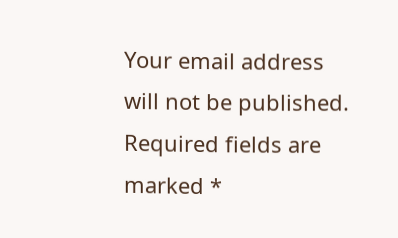Your email address will not be published. Required fields are marked *